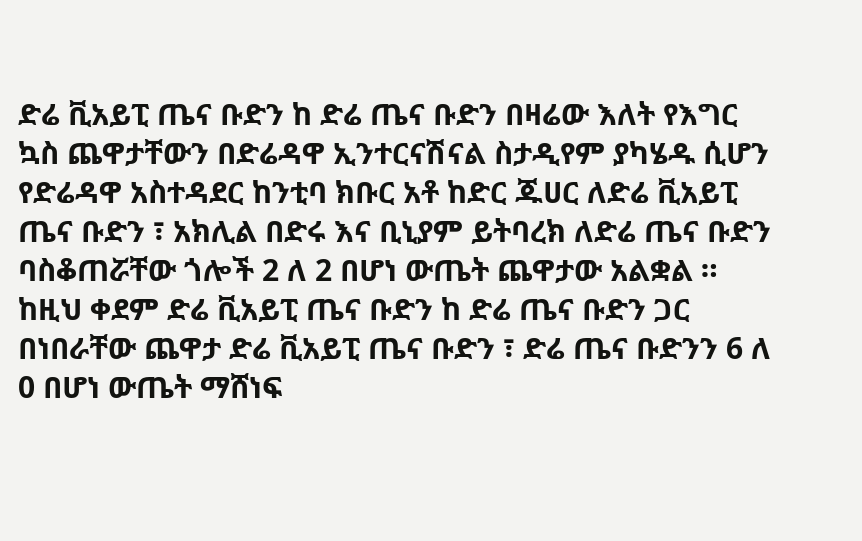ድሬ ቪአይፒ ጤና ቡድን ከ ድሬ ጤና ቡድን በዛሬው እለት የእግር ኳስ ጨዋታቸውን በድሬዳዋ ኢንተርናሽናል ስታዲየም ያካሄዱ ሲሆን የድሬዳዋ አስተዳደር ከንቲባ ክቡር አቶ ከድር ጁሀር ለድሬ ቪአይፒ ጤና ቡድን ፣ አክሊል በድሩ እና ቢኒያም ይትባረክ ለድሬ ጤና ቡድን ባስቆጠሯቸው ጎሎች 2 ለ 2 በሆነ ውጤት ጨዋታው አልቋል ።
ከዚህ ቀደም ድሬ ቪአይፒ ጤና ቡድን ከ ድሬ ጤና ቡድን ጋር በነበራቸው ጨዋታ ድሬ ቪአይፒ ጤና ቡድን ፣ ድሬ ጤና ቡድንን 6 ለ 0 በሆነ ውጤት ማሸነፍ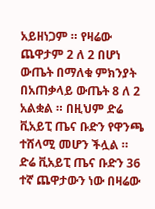አይዘነጋም ። የዛሬው ጨዋታም 2 ለ 2 በሆነ ውጤት በማለቁ ምክንያት በአጠቃላይ ውጤት 8 ለ 2 አልቋል ። በዚህም ድሬ ቪአይፒ ጤና ቡድን የዋንጫ ተሸላሚ መሆን ችሏል ።
ድሬ ቪአይፒ ጤና ቡድን 36 ተኛ ጨዋታውን ነው በዛሬው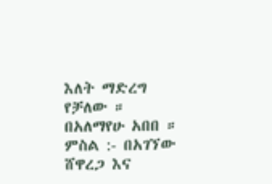እለት ማድረግ የቻለው ።
በአለማየሁ አበበ ።
ምስል :- በአገኘው ሸዋረጋ እና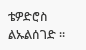ቴዎድሮስ ልኡልሰገድ ።